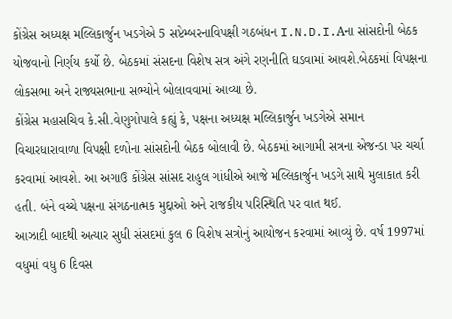કોંગ્રેસ અધ્યક્ષ મલ્લિકાર્જુન ખડગેએ 5 સપ્ટેમ્બરનાવિપક્ષી ગઠબંધન I.N.D.I.Aના સાંસદોની બેઠક યોજવાનો નિર્ણય કર્યો છે. બેઠકમાં સંસદના વિશેષ સત્ર અંગે રણનીતિ ઘડવામાં આવશે.બેઠકમાં વિપક્ષના લોકસભા અને રાજ્યસભાના સભ્યોને બોલાવવામાં આવ્યા છે.
કોંગ્રેસ મહાસચિવ કે.સી.વેણુગોપાલે કહ્યું કે, પક્ષના અધ્યક્ષ મલ્લિકાર્જુન ખડગેએ સમાન વિચારધારાવાળા વિપક્ષી દળોના સાંસદોની બેઠક બોલાવી છે. બેઠકમાં આગામી સત્રના એજન્ડા પર ચર્ચા કરવામાં આવશે. આ અગાઉ કોંગ્રેસ સાંસદ રાહુલ ગાંધીએ આજે મલ્લિકાર્જુન ખડગે સાથે મુલાકાત કરી હતી. બંને વચ્ચે પક્ષના સંગઠનાત્મક મુદ્દાઓ અને રાજકીય પરિસ્થિતિ પર વાત થઈ.
આઝાદી બાદથી અત્યાર સુધી સંસદમાં કુલ 6 વિશેષ સત્રોનું આયોજન કરવામાં આવ્યું છે. વર્ષ 1997માં વધુમાં વધુ 6 દિવસ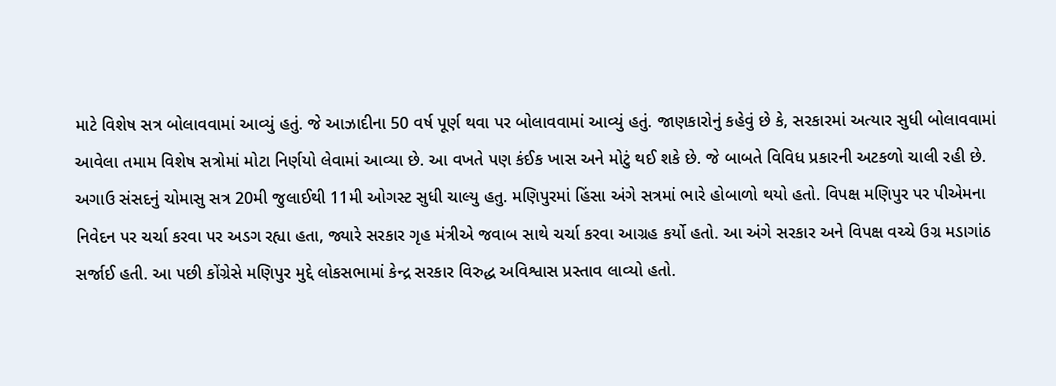માટે વિશેષ સત્ર બોલાવવામાં આવ્યું હતું. જે આઝાદીના 50 વર્ષ પૂર્ણ થવા પર બોલાવવામાં આવ્યું હતું. જાણકારોનું કહેવું છે કે, સરકારમાં અત્યાર સુધી બોલાવવામાં આવેલા તમામ વિશેષ સત્રોમાં મોટા નિર્ણયો લેવામાં આવ્યા છે. આ વખતે પણ કંઈક ખાસ અને મોટું થઈ શકે છે. જે બાબતે વિવિધ પ્રકારની અટકળો ચાલી રહી છે.
અગાઉ સંસદનું ચોમાસુ સત્ર 20મી જુલાઈથી 11મી ઓગસ્ટ સુધી ચાલ્યુ હતુ. મણિપુરમાં હિંસા અંગે સત્રમાં ભારે હોબાળો થયો હતો. વિપક્ષ મણિપુર પર પીએમના નિવેદન પર ચર્ચા કરવા પર અડગ રહ્યા હતા, જ્યારે સરકાર ગૃહ મંત્રીએ જવાબ સાથે ચર્ચા કરવા આગ્રહ કર્યો હતો. આ અંગે સરકાર અને વિપક્ષ વચ્ચે ઉગ્ર મડાગાંઠ સર્જાઈ હતી. આ પછી કોંગ્રેસે મણિપુર મુદ્દે લોકસભામાં કેન્દ્ર સરકાર વિરુદ્ધ અવિશ્વાસ પ્રસ્તાવ લાવ્યો હતો.